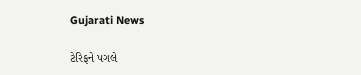Gujarati News

ટેરિફને પગલે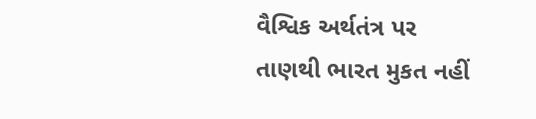વૈશ્વિક અર્થતંત્ર પર તાણથી ભારત મુકત નહીં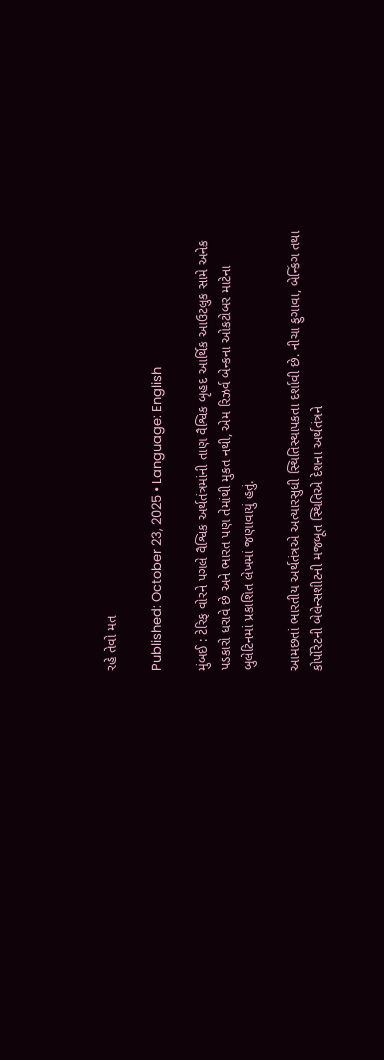રહે તેવો મત

Published: October 23, 2025 • Language: English

મુંબઈ : ટેરિફ વોરને પગલે વૈશ્વિક અર્થતંત્રમાંની તાણ વૈશ્વિક બૃહદ આર્થિક આઉટલુક સામે અનેક પડકારો ધરાવે છે અને ભારત પણ તેમાંથી મુકત નથી, એમ રિઝર્વ બેન્કના ઓકટોબર માટેના બુલેટિનમાં પ્રકાશિત લેખમાં જણાવાયું હતું.

આમછતાં ભારતીય અર્થતંત્રએ અત્યારસુધી સ્થિતિસ્થાપકતા દર્શાવી છે. નીચા ફુગાવા, બેન્કિંગ તથા કોર્પોરેટની બેલેન્સશીટની મજબૂત સ્થિતિએ દેશના અર્થતંત્રને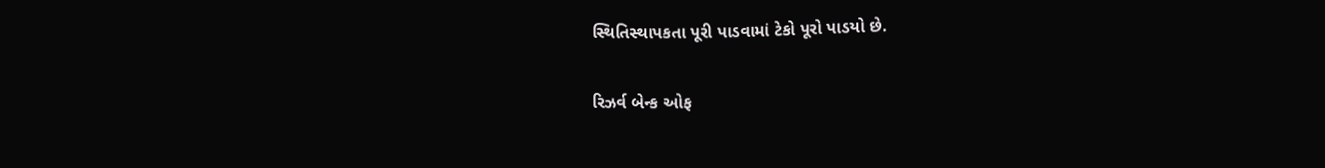સ્થિતિસ્થાપકતા પૂરી પાડવામાં ટેકો પૂરો પાડયો છે.

રિઝર્વ બેન્ક ઓફ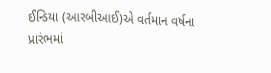ઈન્ડિયા (આરબીઆઈ)એ વર્તમાન વર્ષના પ્રારંભમાં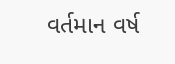વર્તમાન વર્ષ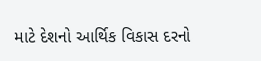માટે દેશનો આર્થિક વિકાસ દરનો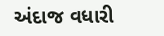અંદાજ વધારી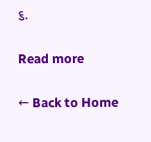૬.

Read more

← Back to Home